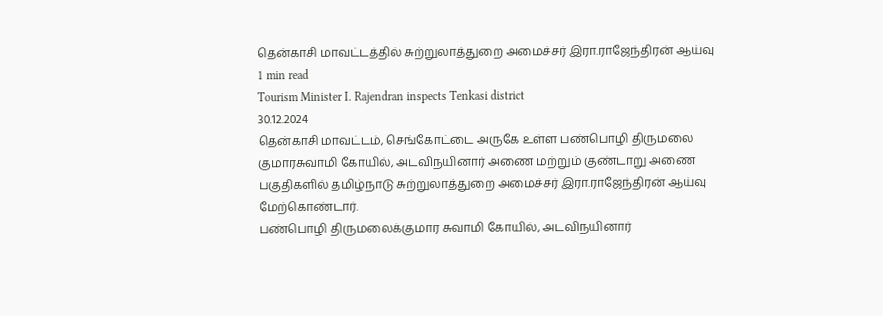தென்காசி மாவட்டத்தில் சுற்றுலாத்துறை அமைச்சர் இரா.ராஜேந்திரன் ஆய்வு
1 min read
Tourism Minister I. Rajendran inspects Tenkasi district
30.12.2024
தென்காசி மாவட்டம், செங்கோட்டை அருகே உள்ள பண்பொழி திருமலை குமாரசுவாமி கோயில், அடவிநயினார் அணை மற்றும் குண்டாறு அணை பகுதிகளில் தமிழ்நாடு சுற்றுலாத்துறை அமைச்சர் இரா.ராஜேந்திரன் ஆய்வு மேற்கொண்டார்.
பண்பொழி திருமலைக்குமார சுவாமி கோயில், அடவிநயினார்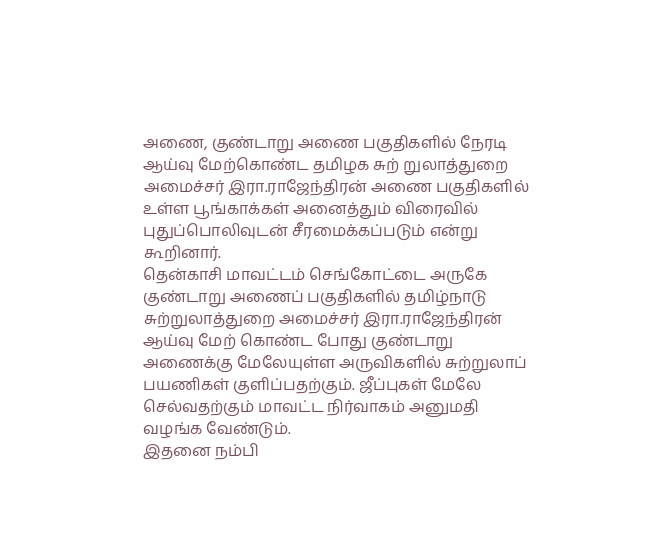அணை, குண்டாறு அணை பகுதிகளில் நேரடி ஆய்வு மேற்கொண்ட தமிழக சுற் றுலாத்துறை அமைச்சர் இரா.ராஜேந்திரன் அணை பகுதிகளில் உள்ள பூங்காக்கள் அனைத்தும் விரைவில் புதுப்பொலிவுடன் சீரமைக்கப்படும் என்று கூறினார்.
தென்காசி மாவட்டம் செங்கோட்டை அருகே குண்டாறு அணைப் பகுதிகளில் தமிழ்நாடு சுற்றுலாத்துறை அமைச்சர் இரா.ராஜேந்திரன் ஆய்வு மேற் கொண்ட போது குண்டாறு அணைக்கு மேலேயுள்ள அருவிகளில் சுற்றுலாப் பயணிகள் குளிப்பதற்கும். ஜீப்புகள் மேலே
செல்வதற்கும் மாவட்ட நிர்வாகம் அனுமதி வழங்க வேண்டும்.
இதனை நம்பி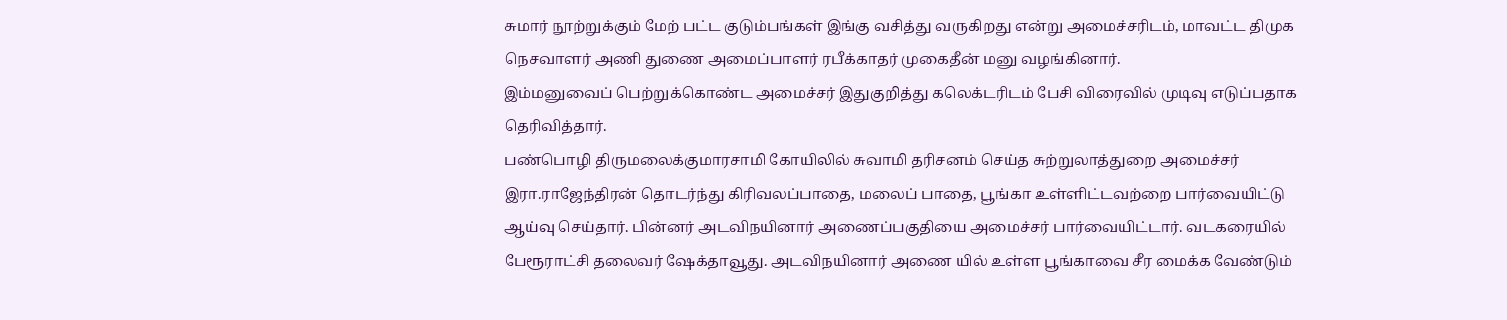சுமார் நூற்றுக்கும் மேற் பட்ட குடும்பங்கள் இங்கு வசித்து வருகிறது என்று அமைச்சரிடம், மாவட்ட திமுக நெசவாளர் அணி துணை அமைப்பாளர் ரபீக்காதர் முகைதீன் மனு வழங்கினார்.
இம்மனுவைப் பெற்றுக்கொண்ட அமைச்சர் இதுகுறித்து கலெக்டரிடம் பேசி விரைவில் முடிவு எடுப்பதாக தெரிவித்தார்.
பண்பொழி திருமலைக்குமாரசாமி கோயிலில் சுவாமி தரிசனம் செய்த சுற்றுலாத்துறை அமைச்சர் இரா.ராஜேந்திரன் தொடர்ந்து கிரிவலப்பாதை, மலைப் பாதை, பூங்கா உள்ளிட்டவற்றை பார்வையிட்டு ஆய்வு செய்தார். பின்னர் அடவிநயினார் அணைப்பகுதியை அமைச்சர் பார்வையிட்டார். வடகரையில் பேரூராட்சி தலைவர் ஷேக்தாவூது. அடவிநயினார் அணை யில் உள்ள பூங்காவை சீர மைக்க வேண்டும்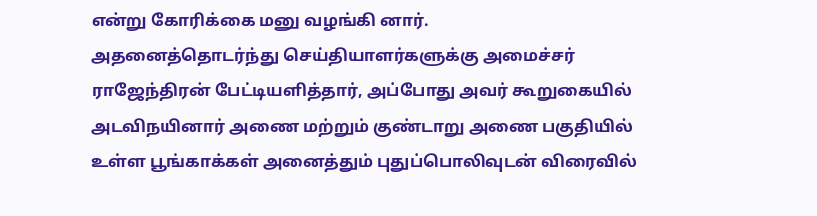என்று கோரிக்கை மனு வழங்கி னார்.
அதனைத்தொடர்ந்து செய்தியாளர்களுக்கு அமைச்சர் ராஜேந்திரன் பேட்டியளித்தார், அப்போது அவர் கூறுகையில் அடவிநயினார் அணை மற்றும் குண்டாறு அணை பகுதியில் உள்ள பூங்காக்கள் அனைத்தும் புதுப்பொலிவுடன் விரைவில்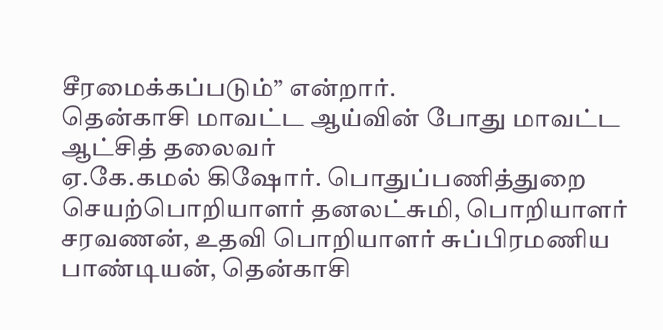சீரமைக்கப்படும்” என்றார்.
தென்காசி மாவட்ட ஆய்வின் போது மாவட்ட ஆட்சித் தலைவர்
ஏ.கே.கமல் கிஷோர். பொதுப்பணித்துறை செயற்பொறியாளர் தனலட்சுமி, பொறியாளர் சரவணன், உதவி பொறியாளர் சுப்பிரமணிய பாண்டியன், தென்காசி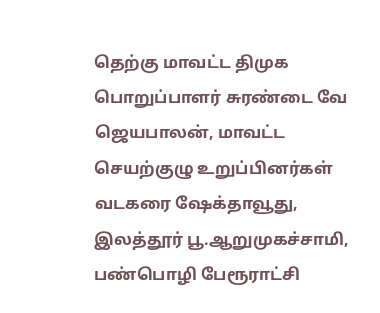தெற்கு மாவட்ட திமுக பொறுப்பாளர் சுரண்டை வே ஜெயபாலன், மாவட்ட செயற்குழு உறுப்பினர்கள் வடகரை ஷேக்தாவூது, இலத்தூர் பூ.ஆறுமுகச்சாமி, பண்பொழி பேரூராட்சி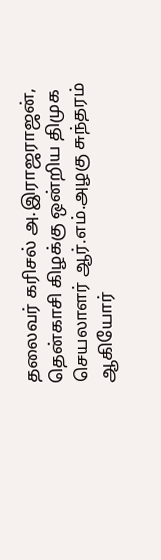தலைவர் கரிசல் அ.இராஜராஜன், தென்காசி கிழக்கு ஒன்றிய திமுக செயலாளர் ஆர்.எம்.அழகு சுந்தரம் ஆகியோர்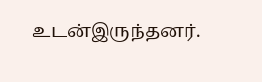உடன்இருந்தனர்.